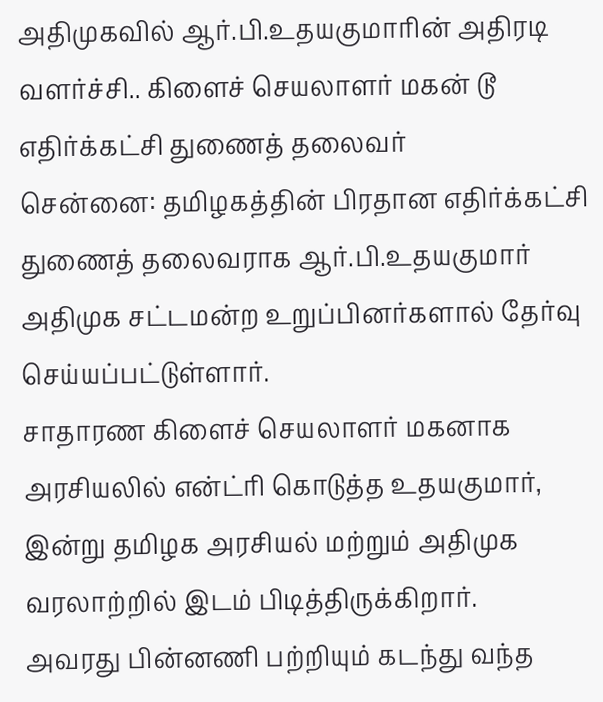அதிமுகவில் ஆர்.பி.உதயகுமாரின் அதிரடி வளர்ச்சி.. கிளைச் செயலாளர் மகன் டூ எதிர்க்கட்சி துணைத் தலைவர்
சென்னை: தமிழகத்தின் பிரதான எதிர்க்கட்சி துணைத் தலைவராக ஆர்.பி.உதயகுமார் அதிமுக சட்டமன்ற உறுப்பினர்களால் தேர்வு செய்யப்பட்டுள்ளார்.
சாதாரண கிளைச் செயலாளர் மகனாக அரசியலில் என்ட்ரி கொடுத்த உதயகுமார், இன்று தமிழக அரசியல் மற்றும் அதிமுக வரலாற்றில் இடம் பிடித்திருக்கிறார்.
அவரது பின்னணி பற்றியும் கடந்து வந்த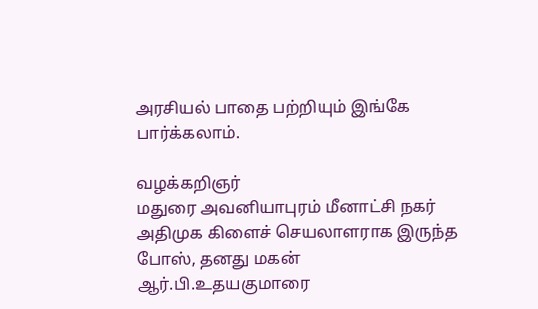அரசியல் பாதை பற்றியும் இங்கே பார்க்கலாம்.

வழக்கறிஞர்
மதுரை அவனியாபுரம் மீனாட்சி நகர் அதிமுக கிளைச் செயலாளராக இருந்த போஸ், தனது மகன் ஆர்.பி.உதயகுமாரை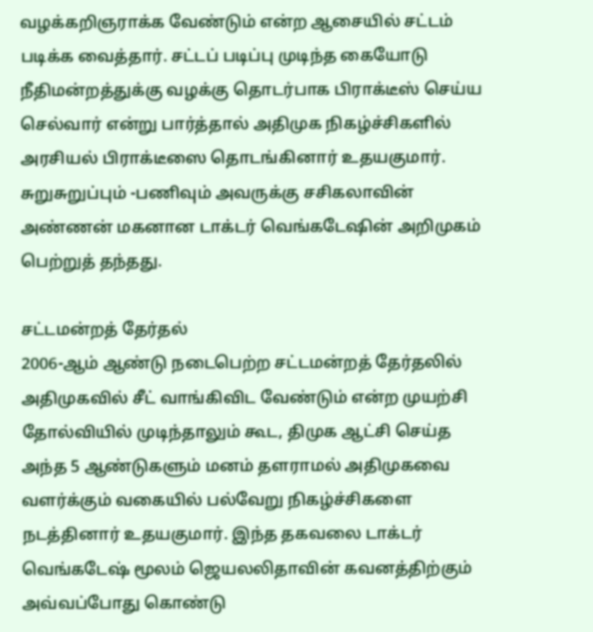வழக்கறிஞராக்க வேண்டும் என்ற ஆசையில் சட்டம் படிக்க வைத்தார். சட்டப் படிப்பு முடிந்த கையோடு நீதிமன்றத்துக்கு வழக்கு தொடர்பாக பிராக்டீஸ் செய்ய செல்வார் என்று பார்த்தால் அதிமுக நிகழ்ச்சிகளில் அரசியல் பிராக்டீஸை தொடங்கினார் உதயகுமார். சுறுசுறுப்பும் -பணிவும் அவருக்கு சசிகலாவின் அண்ணன் மகனான டாக்டர் வெங்கடேஷின் அறிமுகம் பெற்றுத் தந்தது.

சட்டமன்றத் தேர்தல்
2006-ஆம் ஆண்டு நடைபெற்ற சட்டமன்றத் தேர்தலில் அதிமுகவில் சீட் வாங்கிவிட வேண்டும் என்ற முயற்சி தோல்வியில் முடிந்தாலும் கூட, திமுக ஆட்சி செய்த அந்த 5 ஆண்டுகளும் மனம் தளராமல் அதிமுகவை வளர்க்கும் வகையில் பல்வேறு நிகழ்ச்சிகளை நடத்தினார் உதயகுமார். இந்த தகவலை டாக்டர் வெங்கடேஷ் மூலம் ஜெயலலிதாவின் கவனத்திற்கும் அவ்வப்போது கொண்டு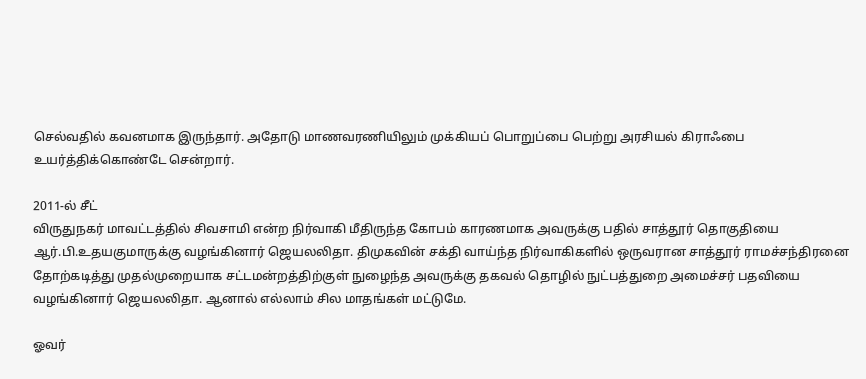செல்வதில் கவனமாக இருந்தார். அதோடு மாணவரணியிலும் முக்கியப் பொறுப்பை பெற்று அரசியல் கிராஃபை உயர்த்திக்கொண்டே சென்றார்.

2011-ல் சீட்
விருதுநகர் மாவட்டத்தில் சிவசாமி என்ற நிர்வாகி மீதிருந்த கோபம் காரணமாக அவருக்கு பதில் சாத்தூர் தொகுதியை ஆர்.பி.உதயகுமாருக்கு வழங்கினார் ஜெயலலிதா. திமுகவின் சக்தி வாய்ந்த நிர்வாகிகளில் ஒருவரான சாத்தூர் ராமச்சந்திரனை தோற்கடித்து முதல்முறையாக சட்டமன்றத்திற்குள் நுழைந்த அவருக்கு தகவல் தொழில் நுட்பத்துறை அமைச்சர் பதவியை வழங்கினார் ஜெயலலிதா. ஆனால் எல்லாம் சில மாதங்கள் மட்டுமே.

ஓவர்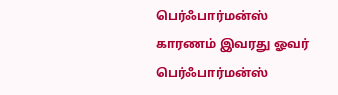பெர்ஃபார்மன்ஸ்
காரணம் இவரது ஓவர் பெர்ஃபார்மன்ஸ்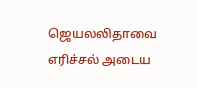ஜெயலலிதாவை எரிச்சல் அடைய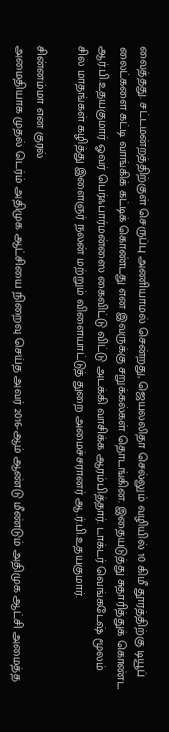வைத்தது. சட்டமன்றத்திற்குள் செருப்பு அணியாமல் சென்றது, ஜெயலலிதா செல்லும் வழியில் 10 கிமீ தூரத்திற்கு டியூப் லைட்களை கட்டி வாங்கிக் கட்டிக் கொண்டது என இவருக்கு சறுக்கல்கள் தொடங்கின. இதையடுத்து சுதாரித்துக் கொண்ட ஆர்.பி.உதயகுமார் ஓவர் பெர்ஃபார்மன்ஸை கைவிட்டு விட்டு அடக்கி வாசிக்க ஆரம்பித்தார். டாக்டர் வெங்கடேஷ் மூலம் சில மாதங்கள் கழித்து இளைஞர் நலன் மற்றும் விளையாட்டுத் துறை அமைச்சரானர் ஆ.ர்.பி.உதயகுமார்.

சின்னம்மா என குரல்
அமைதியாக முதல் டெர்ம் அதிமுக ஆட்சியை நிறைவு செய்த அவர் 2016-ஆம் ஆண்டு மீண்டும் அதிமுக ஆட்சி அமைத்த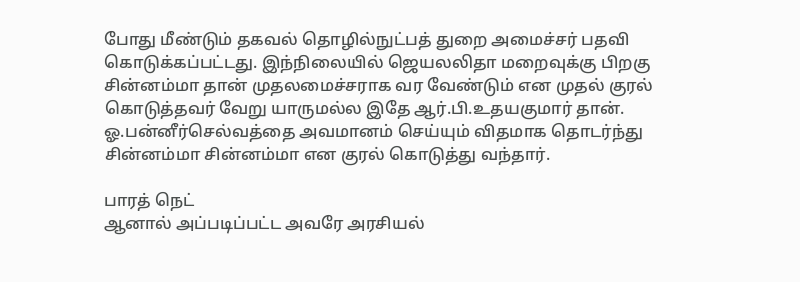போது மீண்டும் தகவல் தொழில்நுட்பத் துறை அமைச்சர் பதவி கொடுக்கப்பட்டது. இந்நிலையில் ஜெயலலிதா மறைவுக்கு பிறகு சின்னம்மா தான் முதலமைச்சராக வர வேண்டும் என முதல் குரல் கொடுத்தவர் வேறு யாருமல்ல இதே ஆர்.பி.உதயகுமார் தான். ஓ.பன்னீர்செல்வத்தை அவமானம் செய்யும் விதமாக தொடர்ந்து சின்னம்மா சின்னம்மா என குரல் கொடுத்து வந்தார்.

பாரத் நெட்
ஆனால் அப்படிப்பட்ட அவரே அரசியல்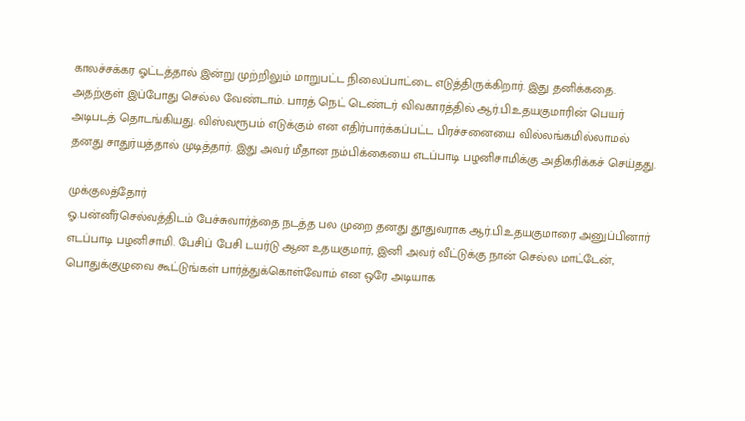காலச்சக்கர ஓட்டத்தால் இன்று முற்றிலும் மாறுபட்ட நிலைப்பாட்டை எடுத்திருக்கிறார். இது தனிக்கதை. அதற்குள் இப்போது செல்ல வேண்டாம். பாரத் நெட் டெண்டர் விவகாரத்தில் ஆர்.பி.உதயகுமாரின் பெயர் அடிபடத் தொடங்கியது. விஸ்வரூபம் எடுக்கும் என எதிர்பார்க்கப்பட்ட பிரச்சனையை வில்லங்கமில்லாமல் தனது சாதுர்யத்தால் முடித்தார். இது அவர் மீதான நம்பிக்கையை எடப்பாடி பழனிசாமிக்கு அதிகரிக்கச் செய்தது.

முக்குலத்தோர்
ஓ.பன்னீர்செல்வத்திடம் பேச்சுவார்த்தை நடத்த பல முறை தனது தூதுவராக ஆர்.பி.உதயகுமாரை அனுப்பினார் எடப்பாடி பழனிசாமி. பேசிப் பேசி டயர்டு ஆன உதயகுமார், இனி அவர் வீட்டுக்கு நான் செல்ல மாட்டேன், பொதுக்குழுவை கூட்டுங்கள் பார்த்துக்கொள்வோம் என ஒரே அடியாக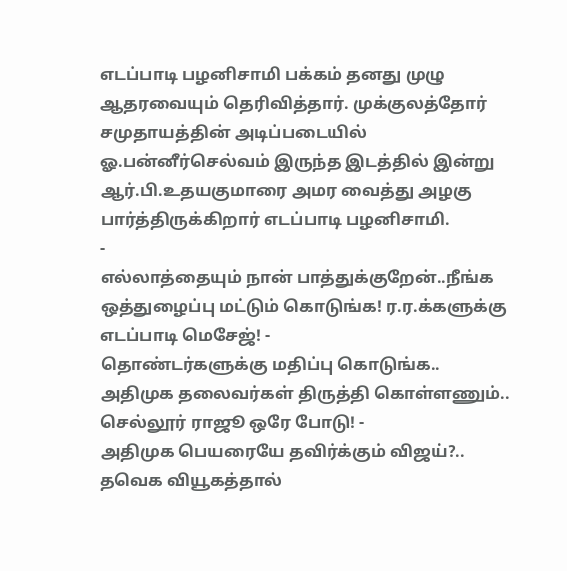எடப்பாடி பழனிசாமி பக்கம் தனது முழு ஆதரவையும் தெரிவித்தார். முக்குலத்தோர் சமுதாயத்தின் அடிப்படையில் ஓ.பன்னீர்செல்வம் இருந்த இடத்தில் இன்று ஆர்.பி.உதயகுமாரை அமர வைத்து அழகு பார்த்திருக்கிறார் எடப்பாடி பழனிசாமி.
-
எல்லாத்தையும் நான் பாத்துக்குறேன்..நீங்க ஒத்துழைப்பு மட்டும் கொடுங்க! ர.ர.க்களுக்கு எடப்பாடி மெசேஜ்! -
தொண்டர்களுக்கு மதிப்பு கொடுங்க.. அதிமுக தலைவர்கள் திருத்தி கொள்ளணும்.. செல்லூர் ராஜூ ஒரே போடு! -
அதிமுக பெயரையே தவிர்க்கும் விஜய்?.. தவெக வியூகத்தால்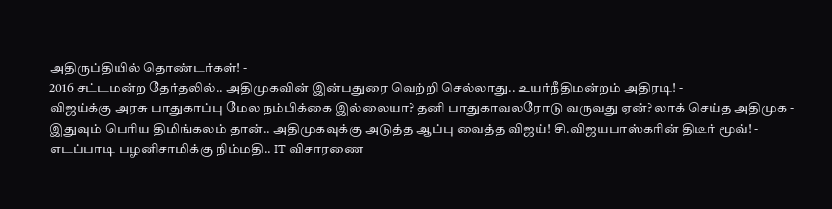அதிருப்தியில் தொண்டர்கள்! -
2016 சட்டமன்ற தேர்தலில்.. அதிமுகவின் இன்பதுரை வெற்றி செல்லாது.. உயர்நீதிமன்றம் அதிரடி! -
விஜய்க்கு அரசு பாதுகாப்பு மேல நம்பிக்கை இல்லையா? தனி பாதுகாவலரோடு வருவது ஏன்? லாக் செய்த அதிமுக -
இதுவும் பெரிய திமிங்கலம் தான்.. அதிமுகவுக்கு அடுத்த ஆப்பு வைத்த விஜய்! சி.விஜயபாஸ்கரின் திடீர் மூவ்! -
எடப்பாடி பழனிசாமிக்கு நிம்மதி.. IT விசாரணை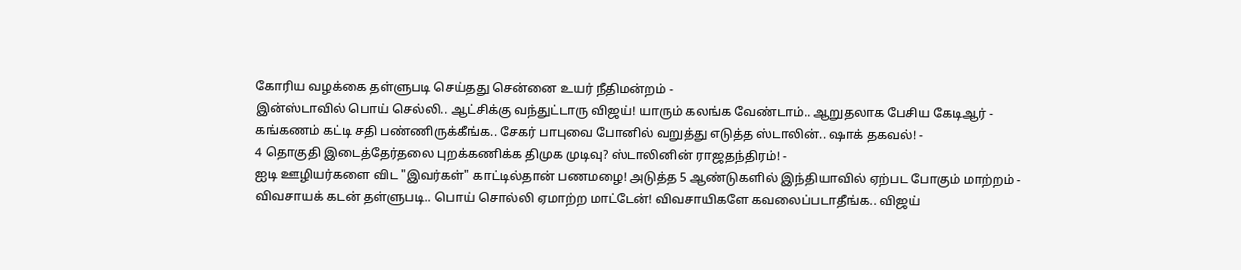கோரிய வழக்கை தள்ளுபடி செய்தது சென்னை உயர் நீதிமன்றம் -
இன்ஸ்டாவில் பொய் செல்லி.. ஆட்சிக்கு வந்துட்டாரு விஜய்! யாரும் கலங்க வேண்டாம்.. ஆறுதலாக பேசிய கேடிஆர் -
கங்கணம் கட்டி சதி பண்ணிருக்கீங்க.. சேகர் பாபுவை போனில் வறுத்து எடுத்த ஸ்டாலின்.. ஷாக் தகவல்! -
4 தொகுதி இடைத்தேர்தலை புறக்கணிக்க திமுக முடிவு? ஸ்டாலினின் ராஜதந்திரம்! -
ஐடி ஊழியர்களை விட "இவர்கள்" காட்டில்தான் பணமழை! அடுத்த 5 ஆண்டுகளில் இந்தியாவில் ஏற்பட போகும் மாற்றம் -
விவசாயக் கடன் தள்ளுபடி.. பொய் சொல்லி ஏமாற்ற மாட்டேன்! விவசாயிகளே கவலைப்படாதீங்க.. விஜய்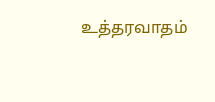உத்தரவாதம்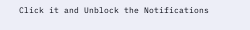Click it and Unblock the Notifications